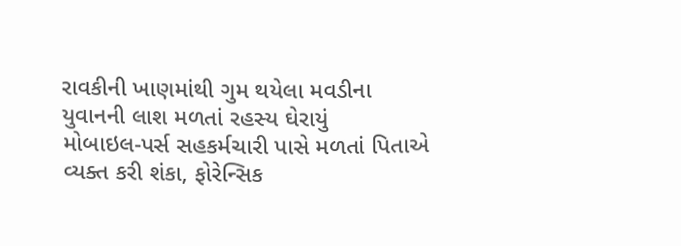રાવકીની ખાણમાંથી ગુમ થયેલા મવડીના યુવાનની લાશ મળતાં રહસ્ય ઘેરાયું
મોબાઇલ-પર્સ સહકર્મચારી પાસે મળતાં પિતાએ વ્યક્ત કરી શંકા, ફોરેન્સિક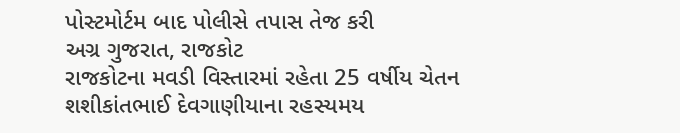પોસ્ટમોર્ટમ બાદ પોલીસે તપાસ તેજ કરી
અગ્ર ગુજરાત, રાજકોટ
રાજકોટના મવડી વિસ્તારમાં રહેતા 25 વર્ષીય ચેતન શશીકાંતભાઈ દેવગાણીયાના રહસ્યમય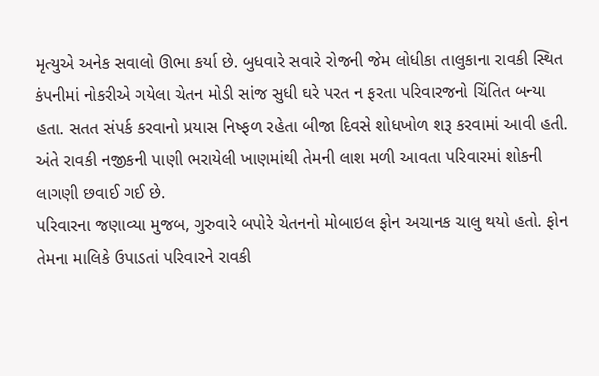મૃત્યુએ અનેક સવાલો ઊભા કર્યા છે. બુધવારે સવારે રોજની જેમ લોધીકા તાલુકાના રાવકી સ્થિત કંપનીમાં નોકરીએ ગયેલા ચેતન મોડી સાંજ સુધી ઘરે પરત ન ફરતા પરિવારજનો ચિંતિત બન્યા હતા. સતત સંપર્ક કરવાનો પ્રયાસ નિષ્ફળ રહેતા બીજા દિવસે શોધખોળ શરૂ કરવામાં આવી હતી. અંતે રાવકી નજીકની પાણી ભરાયેલી ખાણમાંથી તેમની લાશ મળી આવતા પરિવારમાં શોકની લાગણી છવાઈ ગઈ છે.
પરિવારના જણાવ્યા મુજબ, ગુરુવારે બપોરે ચેતનનો મોબાઇલ ફોન અચાનક ચાલુ થયો હતો. ફોન તેમના માલિકે ઉપાડતાં પરિવારને રાવકી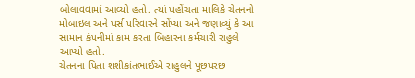બોલાવવામાં આવ્યો હતો. ત્યાં પહોંચતા માલિકે ચેતનનો મોબાઇલ અને પર્સ પરિવારને સોંપ્યા અને જણાવ્યું કે આ સામાન કંપનીમાં કામ કરતા બિહારના કર્મચારી રાહુલે આપ્યો હતો.
ચેતનના પિતા શશીકાંતભાઈએ રાહુલને પૂછપરછ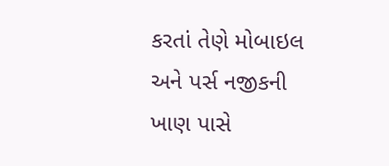કરતાં તેણે મોબાઇલ અને પર્સ નજીકની ખાણ પાસે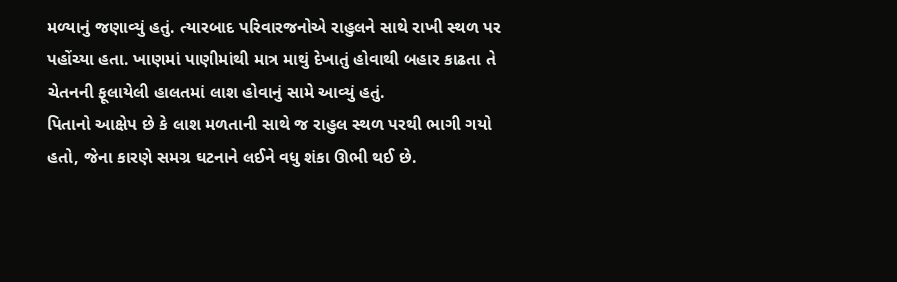મળ્યાનું જણાવ્યું હતું. ત્યારબાદ પરિવારજનોએ રાહુલને સાથે રાખી સ્થળ પર પહોંચ્યા હતા. ખાણમાં પાણીમાંથી માત્ર માથું દેખાતું હોવાથી બહાર કાઢતા તે ચેતનની ફૂલાયેલી હાલતમાં લાશ હોવાનું સામે આવ્યું હતું.
પિતાનો આક્ષેપ છે કે લાશ મળતાની સાથે જ રાહુલ સ્થળ પરથી ભાગી ગયો હતો, જેના કારણે સમગ્ર ઘટનાને લઈને વધુ શંકા ઊભી થઈ છે.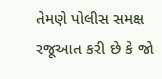તેમણે પોલીસ સમક્ષ રજૂઆત કરી છે કે જો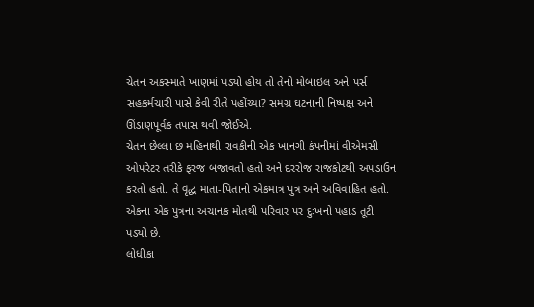ચેતન અકસ્માતે ખાણમાં પડ્યો હોય તો તેનો મોબાઇલ અને પર્સ સહકર્મચારી પાસે કેવી રીતે પહોંચ્યા? સમગ્ર ઘટનાની નિષ્પક્ષ અને ઊંડાણપૂર્વક તપાસ થવી જોઈએ.
ચેતન છેલ્લા છ મહિનાથી રાવકીની એક ખાનગી કંપનીમાં વીએમસી ઓપરેટર તરીકે ફરજ બજાવતો હતો અને દરરોજ રાજકોટથી અપડાઉન કરતો હતો. તે વૃદ્ધ માતા-પિતાનો એકમાત્ર પુત્ર અને અવિવાહિત હતો. એકના એક પુત્રના અચાનક મોતથી પરિવાર પર દુઃખનો પહાડ તૂટી પડ્યો છે.
લોધીકા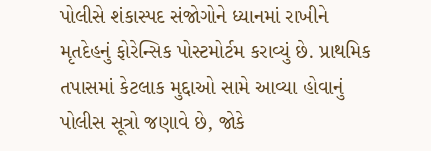પોલીસે શંકાસ્પદ સંજોગોને ધ્યાનમાં રાખીને મૃતદેહનું ફોરેન્સિક પોસ્ટમોર્ટમ કરાવ્યું છે. પ્રાથમિક તપાસમાં કેટલાક મુદ્દાઓ સામે આવ્યા હોવાનું પોલીસ સૂત્રો જણાવે છે, જોકે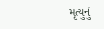મૃત્યુનું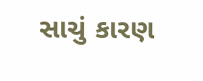સાચું કારણ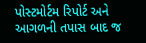પોસ્ટમોર્ટમ રિપોર્ટ અને આગળની તપાસ બાદ જ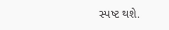સ્પષ્ટ થશે.